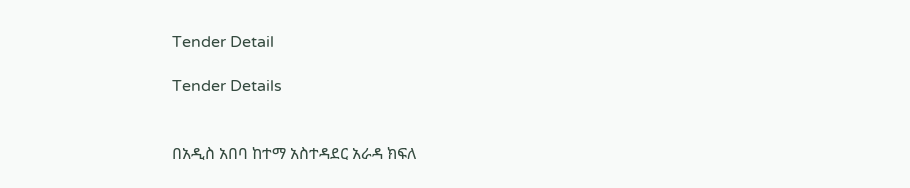Tender Detail

Tender Details


በአዲስ አበባ ከተማ አስተዳደር አራዳ ክፍለ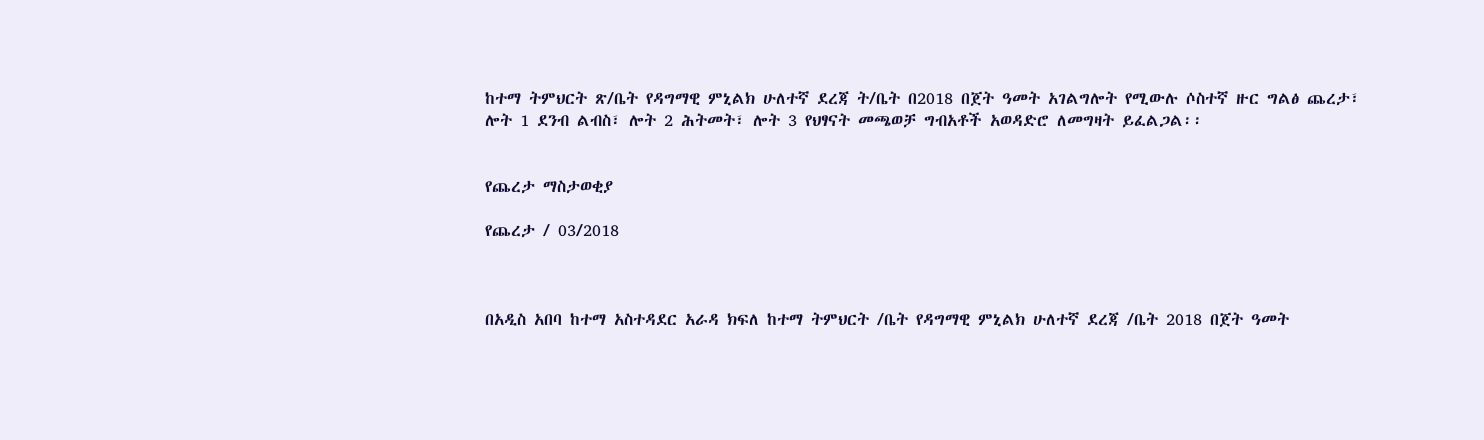ከተማ ትምህርት ጽ/ቤት የዳግማዊ ምኒልክ ሁለተኛ ደረጃ ት/ቤት በ2018 በጀት ዓመት አገልግሎት የሚውሉ ሶስተኛ ዙር ግልፅ ጨረታ፣ ሎት 1 ደንብ ልብስ፣ ሎት 2 ሕትመት፣ ሎት 3 የህፃናት መጫወቻ ግብአቶች አወዳድሮ ለመግዛት ይፈልጋል፡፡


የጨረታ ማስታወቂያ

የጨረታ / 03/2018



በአዲስ አበባ ከተማ አስተዳደር አራዳ ክፍለ ከተማ ትምህርት /ቤት የዳግማዊ ምኒልክ ሁለተኛ ደረጃ /ቤት 2018 በጀት ዓመት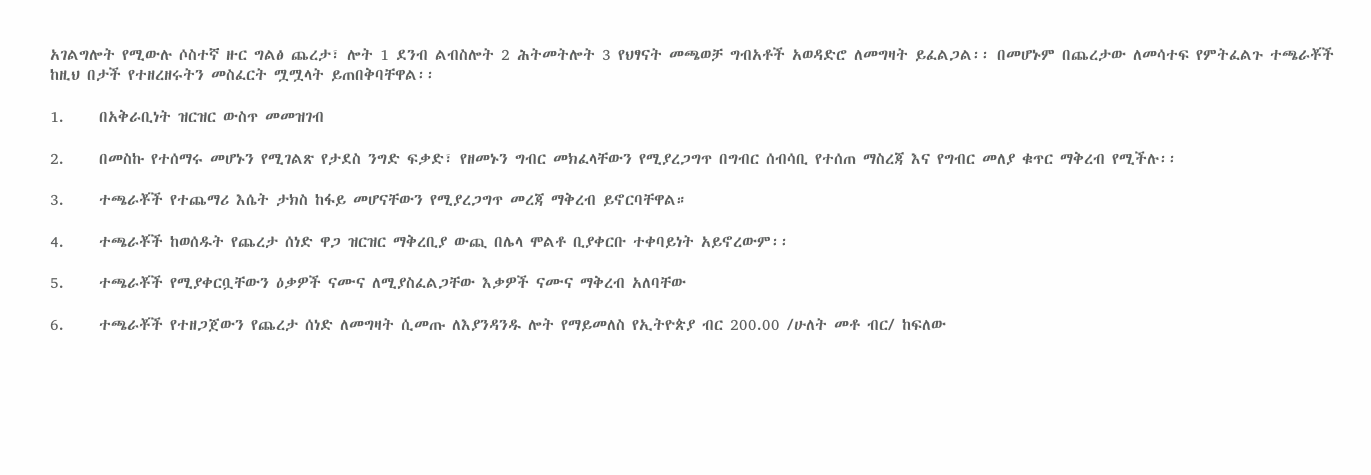አገልግሎት የሚውሉ ሶስተኛ ዙር ግልፅ ጨረታ፣ ሎት 1 ደንብ ልብስሎት 2 ሕትመትሎት 3 የህፃናት መጫወቻ ግብአቶች አወዳድሮ ለመግዛት ይፈልጋል፡፡ በመሆኑም በጨረታው ለመሳተፍ የምትፈልጉ ተጫራቾች ከዚህ በታች የተዘረዘሩትን መስፈርት ሟሟላት ይጠበቅባቸዋል፡፡

1.     በአቅራቢነት ዝርዝር ውስጥ መመዝገብ

2.     በመስኩ የተሰማሩ መሆኑን የሚገልጽ የታደስ ንግድ ፍቃድ፣ የዘመኑን ግብር መክፈላቸውን የሚያረጋግጥ በግብር ሰብሳቢ የተሰጠ ማስረጃ እና የግብር መለያ ቁጥር ማቅረብ የሚችሉ፡፡

3.     ተጫራቾች የተጨማሪ እሴት ታክስ ከፋይ መሆናቸውን የሚያረጋግጥ መረጃ ማቅረብ ይኖርባቸዋል።

4.     ተጫራቾች ከወሰዱት የጨረታ ሰነድ ዋጋ ዝርዝር ማቅረቢያ ውጪ በሌላ ሞልቶ ቢያቀርቡ ተቀባይነት አይኖረውም፡፡

5.     ተጫራቾች የሚያቀርቧቸውን ዕቃዎች ናሙና ለሚያስፈልጋቸው እቃዎች ናሙና ማቅረብ አለባቸው

6.     ተጫራቾች የተዘጋጀውን የጨረታ ሰነድ ለመግዛት ሲመጡ ለእያንዳንዱ ሎት የማይመለስ የኢትዮጵያ ብር 200.00 /ሁለት መቶ ብር/ ከፍለው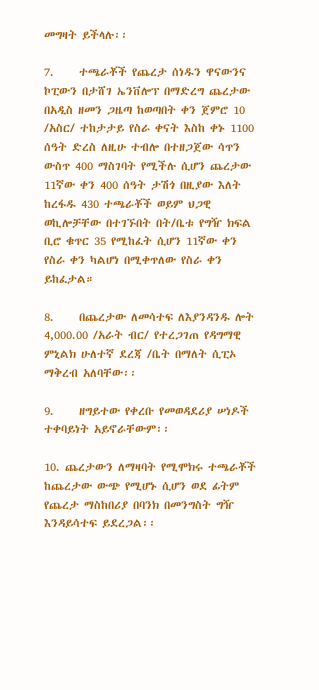መግዛት ይችላሉ፡፡

7.     ተጫራቾች የጨረታ ሰነዱን ዋናውንና ኮፒውን በታሸገ ኤንቨሎፕ በማድረግ ጨረታው በአዲስ ዘመን ጋዜጣ ከወጣበት ቀን ጀምሮ 10 /አስር/ ተከታታይ የስራ ቀናት እስከ ቀኑ 1100 ሰዓት ድረስ ለዚሁ ተብሎ በተዘጋጀው ሳጥን ውስጥ 400 ማስገባት የሚችሉ ሲሆን ጨረታው 11ኛው ቀን 400 ሰዓት ታሽጎ በዚያው እለት ከረፋዱ 430 ተጫራቾች ወይም ህጋዊ ወኪሎቻቸው በተገኙበት በት/ቤቱ የግዥ ክፍል ቢሮ ቁጥር 35 የሚከፈት ሲሆን 11ኛው ቀን የስራ ቀን ካልሆነ በሚቀጥለው የስራ ቀን ይከፈታል።

8.     በጨረታው ለመሳተፍ ለእያንዳንዱ ሎት 4,000.00 /አራት ብር/ የተረጋገጠ የዳግማዊ ምኒልክ ሁለተኛ ደረጃ /ቤት በማለት ሲፒኦ ማቅረብ አለባቸው፡፡

9.     ዘግይተው የቀረቡ የመወዳደሪያ ሠነዶች ተቀባይነት አይኖራቸውም፡፡

10. ጨረታውን ለማዛባት የሚሞክሩ ተጫራቾች ከጨረታው ውጭ የሚሆኑ ሲሆን ወደ ፊትም የጨረታ ማስከበሪያ በባንክ በመንግስት ግዥ እንዳይሳተፍ ይደረጋል፡፡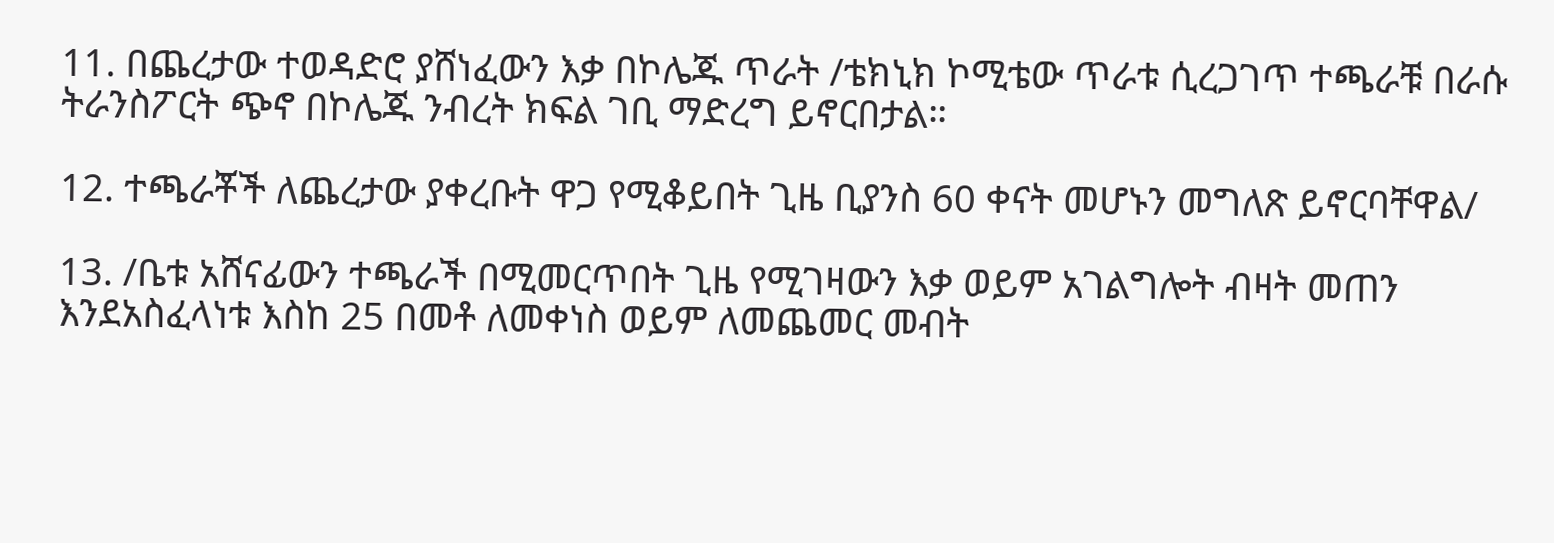11. በጨረታው ተወዳድሮ ያሸነፈውን እቃ በኮሌጁ ጥራት /ቴክኒክ ኮሚቴው ጥራቱ ሲረጋገጥ ተጫራቹ በራሱ ትራንስፖርት ጭኖ በኮሌጁ ንብረት ክፍል ገቢ ማድረግ ይኖርበታል።

12. ተጫራቾች ለጨረታው ያቀረቡት ዋጋ የሚቆይበት ጊዜ ቢያንስ 60 ቀናት መሆኑን መግለጽ ይኖርባቸዋል/

13. /ቤቱ አሸናፊውን ተጫራች በሚመርጥበት ጊዜ የሚገዛውን እቃ ወይም አገልግሎት ብዛት መጠን እንደአስፈላነቱ እስከ 25 በመቶ ለመቀነስ ወይም ለመጨመር መብት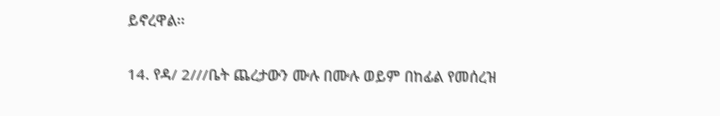ይኖረዋል፡፡

14. የዳ/ 2///ቤት ጨረታውን ሙሉ በሙሉ ወይም በከፊል የመሰረዝ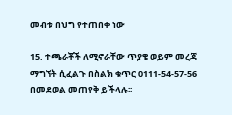መብቱ በህግ የተጠበቀ ነው

15. ተጫራቾች ለሚኖራቸው ጥያቄ ወይም መረጃ ማግኘት ሲፈልጉ በስልክ ቁጥር 0111-54-57-56 በመደወል መጠየቅ ይችላሉ፡፡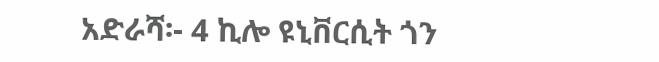አድራሻ፡- 4 ኪሎ ዩኒቨርሲት ጎን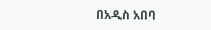በአዲስ አበባ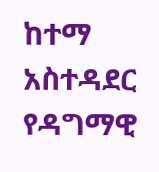ከተማ አስተዳደር የዳግማዊ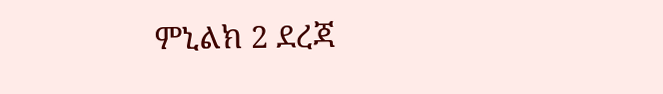ምኒልክ 2 ደረጃ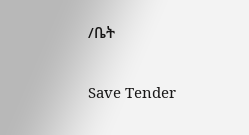/ቤት

Save Tender